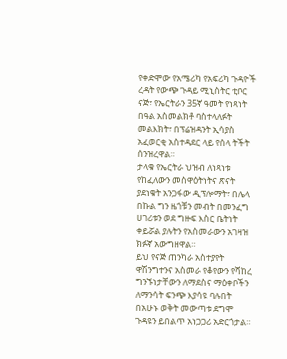የቀድሞው የአሜሪካ የአፍሪካ ጉዳዮች ረዳት የውጭ ጉዳይ ሚኒስትር ቲቦር ናጅ፣ የኤርትራን 35ኛ ዓመት የነጻነት በዓል አስመልክቶ ባስተላለፉት መልእክት፣ በፕሬዝዳንት ኢሳያስ አፈወርቂ አስተዳደር ላይ የሰላ ትችት ሰንዝረዋል።
ታላቁ የኤርትራ ህዝብ ለነጻነቱ የከፈለውን መስዋዕትነትና ጽናት ያደነቁት አንጋፋው ዲፕሎማት፣ በሌላ በኩል ግን ዜጎቹን መብት በመንፈግ ሀገሪቱን ወደ ግዙፍ እስር ቤትነት ቀይሯል ያሉትን የአስመራውን አገዛዝ ክፉኛ አውግዘዋል።
ይህ የናጅ ጠንካራ አስተያየት ዋሽንግተንና አስመራ የቆየውን የሻከረ ግንኙነታቸውን ለማደስና ማዕቀቦችን ለማንሳት ፍንጭ እያሳዩ ባሉበት በአሁኑ ወቅት መውጣቱ ደግሞ ጉዳዩን ይበልጥ አነጋጋሪ አድርጎታል።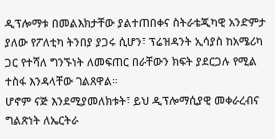ዲፕሎማቱ በመልእክታቸው ያልተጠበቀና ስትራቴጂካዊ አንድምታ ያለው የፖለቲካ ትንበያ ያጋሩ ሲሆን፣ ፕሬዝዳንት ኢሳያስ ከአሜሪካ ጋር የተሻለ ግንኙነት ለመፍጠር በራቸውን ክፍት ያደርጋሉ የሚል ተስፋ እንዳላቸው ገልጸዋል።
ሆኖም ናጅ እንደሚያመለክቱት፣ ይህ ዲፕሎማሲያዊ መቀራረብና ግልጽነት ለኤርትራ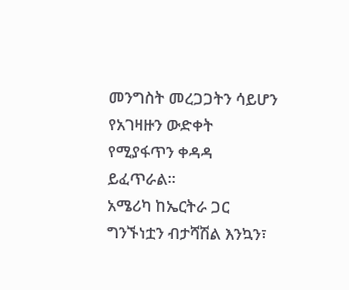መንግስት መረጋጋትን ሳይሆን የአገዛዙን ውድቀት የሚያፋጥን ቀዳዳ ይፈጥራል።
አሜሪካ ከኤርትራ ጋር ግንኙነቷን ብታሻሽል እንኳን፣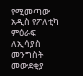የሚመጣው አዲስ የፖለቲካ ምዕራፍ ለኢሳያስ መንግስት መውደቂያ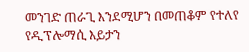መንገድ ጠራጊ እንደሚሆን በመጠቆም የተለየ የዲፕሎማሲ እይታን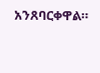አንጸባርቀዋል።